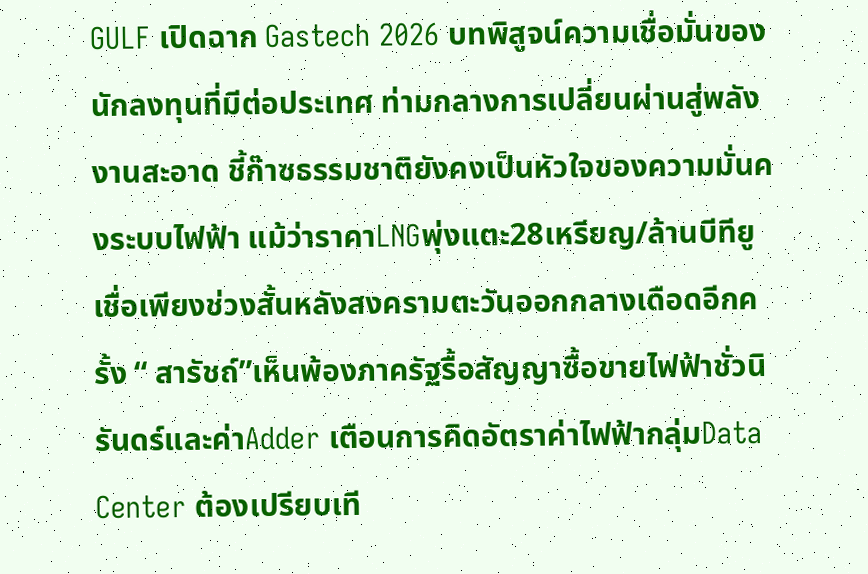GULF เปิดฉาก Gastech 2026 บทพิสูจน์ความเชื่อมั่นของนักลงทุนที่มีต่อประเทศ ท่ามกลางการเปลี่ยนผ่านสู่พลังงานสะอาด ชี้ก๊าซธรรมชาติยังคงเป็นหัวใจของความมั่นคงระบบไฟฟ้า แม้ว่าราคาLNGพุ่งแตะ28เหรียญ/ล้านบีทียู เชื่อเพียงช่วงสั้นหลังสงครามตะวันออกกลางเดือดอีกครั้ง “ สารัชถ์”เห็นพ้องภาครัฐรื้อสัญญาซื้อขายไฟฟ้าชั่วนิรันดร์และค่าAdder เตือนการคิดอัตราค่าไฟฟ้ากลุ่มData Center ต้องเปรียบเที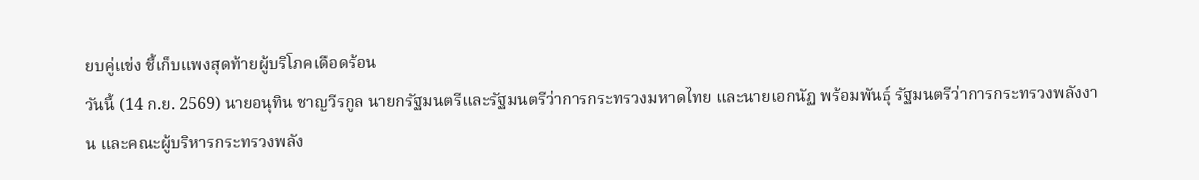ยบคู่แข่ง ชี้เก็บแพงสุดท้ายผู้บริโภคเดือดร้อน
วันนี้ (14 ก.ย. 2569) นายอนุทิน ชาญวีรกูล นายกรัฐมนตรีและรัฐมนตรีว่าการกระทรวงมหาดไทย และนายเอกนัฏ พร้อมพันธุ์ รัฐมนตรีว่าการกระทรวงพลังงาน และคณะผู้บริหารกระทรวงพลัง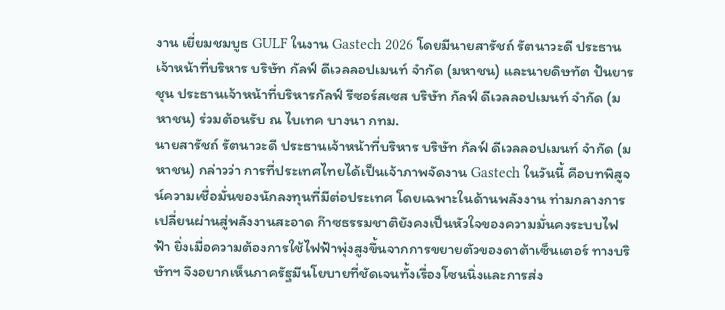งาน เยี่ยมชมบูธ GULF ในงาน Gastech 2026 โดยมีนายสารัชถ์ รัตนาวะดี ประธานเจ้าหน้าที่บริหาร บริษัท กัลฟ์ ดีเวลลอปเมนท์ จำกัด (มหาชน) และนายดิษทัต ปันยารชุน ประธานเจ้าหน้าที่บริหารกัลฟ์ รีซอร์สเซส บริษัท กัลฟ์ ดีเวลลอปเมนท์ จำกัด (มหาชน) ร่วมต้อนรับ ณ ไบเทค บางนา กทม.
นายสารัชถ์ รัตนาวะดี ประธานเจ้าหน้าที่บริหาร บริษัท กัลฟ์ ดีเวลลอปเมนท์ จำกัด (มหาชน) กล่าวว่า การที่ประเทศไทยได้เป็นเจ้าภาพจัดงาน Gastech ในวันนี้ คือบทพิสูจน์ความเชื่อมั่นของนักลงทุนที่มีต่อประเทศ โดยเฉพาะในด้านพลังงาน ท่ามกลางการเปลี่ยนผ่านสู่พลังงานสะอาด ก๊าซธรรมชาติยังคงเป็นหัวใจของความมั่นคงระบบไฟฟ้า ยิ่งเมื่อความต้องการใช้ไฟฟ้าพุ่งสูงขึ้นจากการขยายตัวของดาต้าเซ็นเตอร์ ทางบริษัทฯ จึงอยากเห็นภาครัฐมีนโยบายที่ชัดเจนทั้งเรื่องโซนนิ่งและการส่ง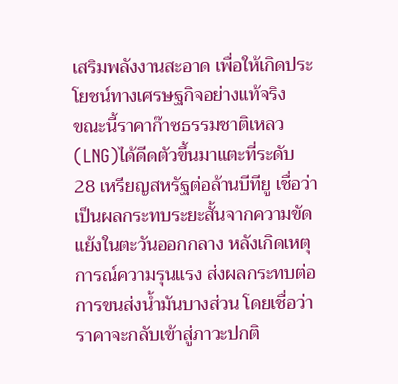เสริมพลังงานสะอาด เพื่อให้เกิดประโยชน์ทางเศรษฐกิจอย่างแท้จริง
ขณะนี้ราคาก๊าซธรรมชาติเหลว(LNG)ได้ดีดตัวขึ้นมาแตะที่ระดับ 28 เหรียญสหรัฐต่อล้านบีทียู เชื่อว่าเป็นผลกระทบระยะสั้นจากความขัดแย้งในตะวันออกกลาง หลังเกิดเหตุการณ์ความรุนแรง ส่งผลกระทบต่อการขนส่งน้ำมันบางส่วน โดยเชื่อว่าราคาจะกลับเข้าสู่ภาวะปกติ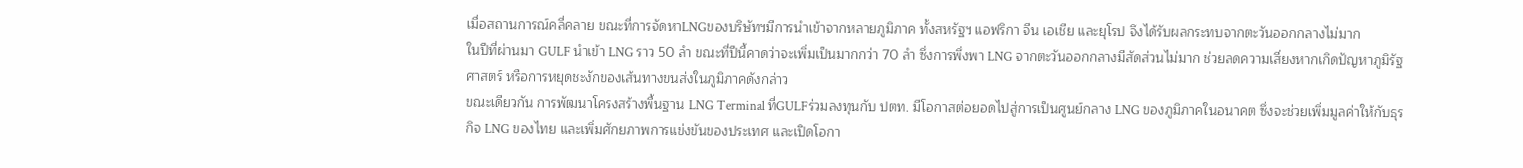เมื่อสถานการณ์คลี่คลาย ขณะที่การจัดหาLNGของบริษัทฯมีการนำเข้าจากหลายภูมิภาค ทั้งสหรัฐฯ แอฟริกา จีน เอเชีย และยุโรป จึงได้รับผลกระทบจากตะวันออกกลางไม่มาก
ในปีที่ผ่านมา GULF นำเข้า LNG ราว 50 ลำ ขณะที่ปีนี้คาดว่าจะเพิ่มเป็นมากกว่า 70 ลำ ซึ่งการพึ่งพา LNG จากตะวันออกกลางมีสัดส่วนไม่มาก ช่วยลดความเสี่ยงหากเกิดปัญหาภูมิรัฐศาสตร์ หรือการหยุดชะงักของเส้นทางขนส่งในภูมิภาคดังกล่าว
ขณะเดียวกัน การพัฒนาโครงสร้างพื้นฐาน LNG Terminal ที่GULFร่วมลงทุนกับ ปตท. มีโอกาสต่อยอดไปสู่การเป็นศูนย์กลาง LNG ของภูมิภาคในอนาคต ซึ่งจะช่วยเพิ่มมูลค่าให้กับธุรกิจ LNG ของไทย และเพิ่มศักยภาพการแข่งขันของประเทศ และเปิดโอกา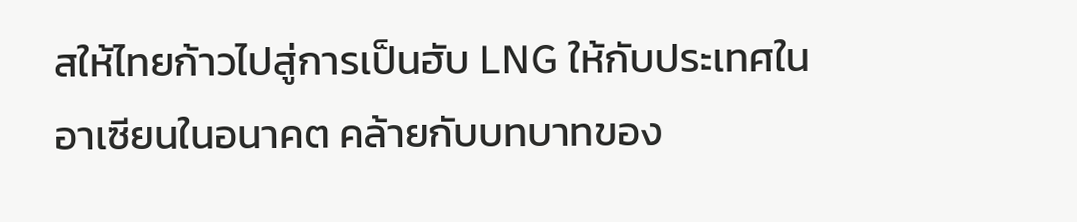สให้ไทยก้าวไปสู่การเป็นฮับ LNG ให้กับประเทศในอาเซียนในอนาคต คล้ายกับบทบาทของ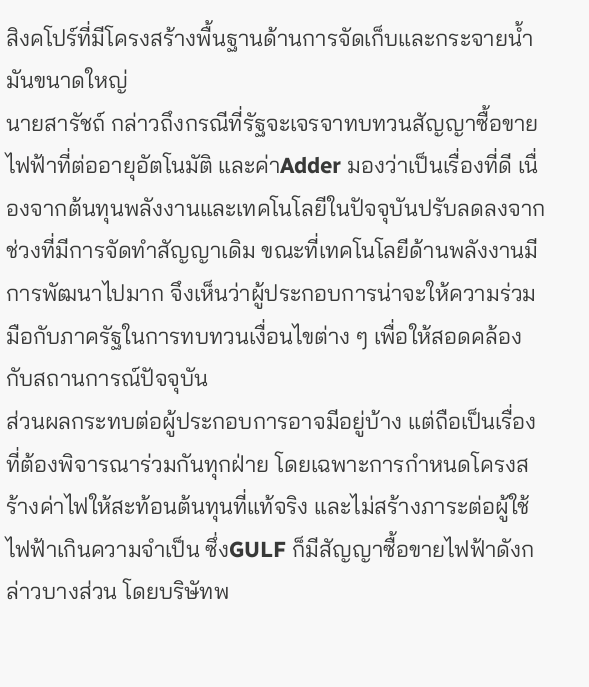สิงคโปร์ที่มีโครงสร้างพื้นฐานด้านการจัดเก็บและกระจายน้ำมันขนาดใหญ่
นายสารัชถ์ กล่าวถึงกรณีที่รัฐจะเจรจาทบทวนสัญญาซื้อขายไฟฟ้าที่ต่ออายุอัตโนมัติ และค่าAdder มองว่าเป็นเรื่องที่ดี เนื่องจากต้นทุนพลังงานและเทคโนโลยีในปัจจุบันปรับลดลงจากช่วงที่มีการจัดทำสัญญาเดิม ขณะที่เทคโนโลยีด้านพลังงานมีการพัฒนาไปมาก จึงเห็นว่าผู้ประกอบการน่าจะให้ความร่วมมือกับภาครัฐในการทบทวนเงื่อนไขต่าง ๆ เพื่อให้สอดคล้องกับสถานการณ์ปัจจุบัน
ส่วนผลกระทบต่อผู้ประกอบการอาจมีอยู่บ้าง แต่ถือเป็นเรื่องที่ต้องพิจารณาร่วมกันทุกฝ่าย โดยเฉพาะการกำหนดโครงสร้างค่าไฟให้สะท้อนต้นทุนที่แท้จริง และไม่สร้างภาระต่อผู้ใช้ไฟฟ้าเกินความจำเป็น ซึ่งGULF ก็มีสัญญาซื้อขายไฟฟ้าดังกล่าวบางส่วน โดยบริษัทพ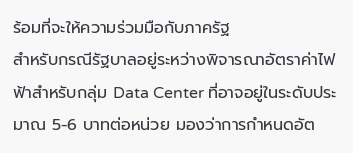ร้อมที่จะให้ความร่วมมือกับภาครัฐ
สำหรับกรณีรัฐบาลอยู่ระหว่างพิจารณาอัตราค่าไฟฟ้าสำหรับกลุ่ม Data Center ที่อาจอยู่ในระดับประมาณ 5-6 บาทต่อหน่วย มองว่าการกำหนดอัต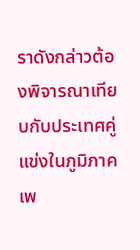ราดังกล่าวต้องพิจารณาเทียบกับประเทศคู่แข่งในภูมิภาค เพ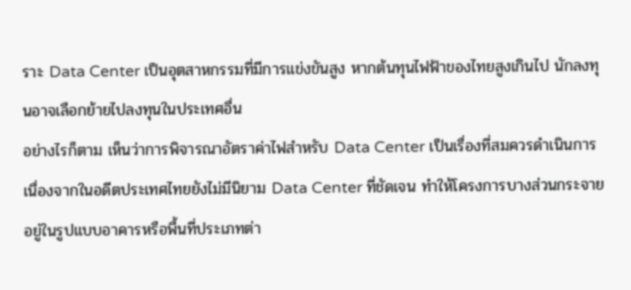ราะ Data Center เป็นอุตสาหกรรมที่มีการแข่งขันสูง หากต้นทุนไฟฟ้าของไทยสูงเกินไป นักลงทุนอาจเลือกย้ายไปลงทุนในประเทศอื่น
อย่างไรก็ตาม เห็นว่าการพิจารณาอัตราค่าไฟสำหรับ Data Center เป็นเรื่องที่สมควรดำเนินการ เนื่องจากในอดีตประเทศไทยยังไม่มีนิยาม Data Center ที่ชัดเจน ทำให้โครงการบางส่วนกระจายอยู่ในรูปแบบอาคารหรือพื้นที่ประเภทต่า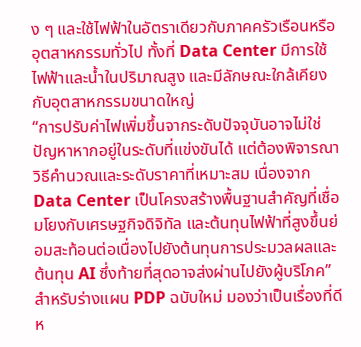ง ๆ และใช้ไฟฟ้าในอัตราเดียวกับภาคครัวเรือนหรืออุตสาหกรรมทั่วไป ทั้งที่ Data Center มีการใช้ไฟฟ้าและน้ำในปริมาณสูง และมีลักษณะใกล้เคียงกับอุตสาหกรรมขนาดใหญ่
“การปรับค่าไฟเพิ่มขึ้นจากระดับปัจจุบันอาจไม่ใช่ปัญหาหากอยู่ในระดับที่แข่งขันได้ แต่ต้องพิจารณาวิธีคำนวณและระดับราคาที่เหมาะสม เนื่องจาก Data Center เป็นโครงสร้างพื้นฐานสำคัญที่เชื่อมโยงกับเศรษฐกิจดิจิทัล และต้นทุนไฟฟ้าที่สูงขึ้นย่อมสะท้อนต่อเนื่องไปยังต้นทุนการประมวลผลและต้นทุน AI ซึ่งท้ายที่สุดอาจส่งผ่านไปยังผู้บริโภค”
สำหรับร่างแผน PDP ฉบับใหม่ มองว่าเป็นเรื่องที่ดีห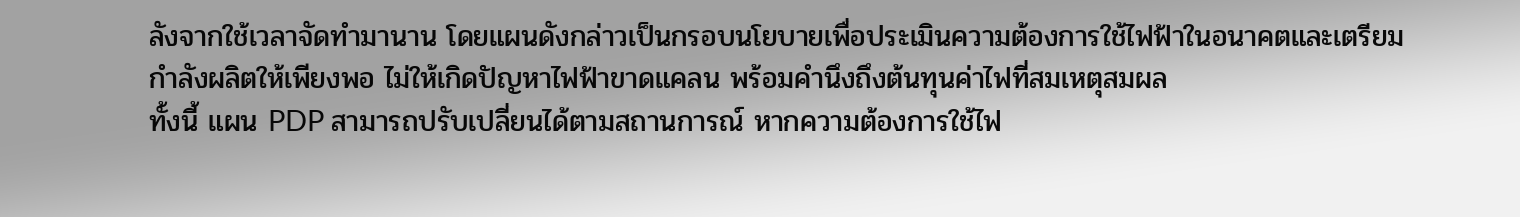ลังจากใช้เวลาจัดทำมานาน โดยแผนดังกล่าวเป็นกรอบนโยบายเพื่อประเมินความต้องการใช้ไฟฟ้าในอนาคตและเตรียมกำลังผลิตให้เพียงพอ ไม่ให้เกิดปัญหาไฟฟ้าขาดแคลน พร้อมคำนึงถึงต้นทุนค่าไฟที่สมเหตุสมผล
ทั้งนี้ แผน PDP สามารถปรับเปลี่ยนได้ตามสถานการณ์ หากความต้องการใช้ไฟ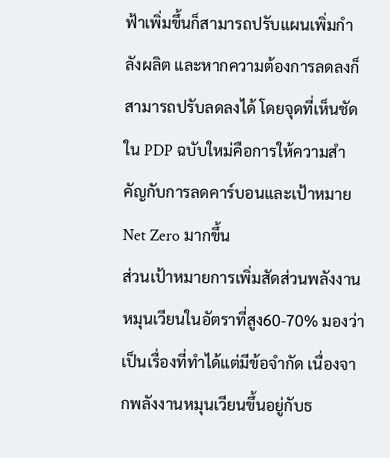ฟ้าเพิ่มขึ้นก็สามารถปรับแผนเพิ่มกำลังผลิต และหากความต้องการลดลงก็สามารถปรับลดลงได้ โดยจุดที่เห็นชัดใน PDP ฉบับใหม่คือการให้ความสำคัญกับการลดคาร์บอนและเป้าหมาย Net Zero มากขึ้น
ส่วนเป้าหมายการเพิ่มสัดส่วนพลังงานหมุนเวียนในอัตราที่สูง60-70% มองว่าเป็นเรื่องที่ทำได้แต่มีข้อจำกัด เนื่องจากพลังงานหมุนเวียนขึ้นอยู่กับธ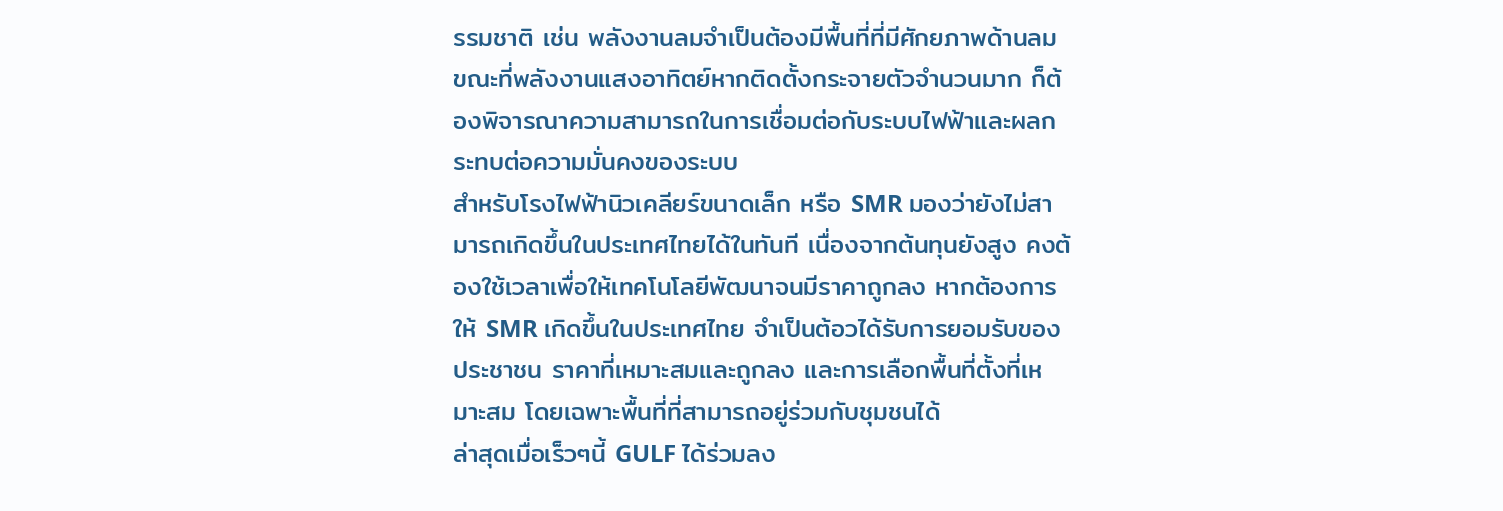รรมชาติ เช่น พลังงานลมจำเป็นต้องมีพื้นที่ที่มีศักยภาพด้านลม ขณะที่พลังงานแสงอาทิตย์หากติดตั้งกระจายตัวจำนวนมาก ก็ต้องพิจารณาความสามารถในการเชื่อมต่อกับระบบไฟฟ้าและผลกระทบต่อความมั่นคงของระบบ
สำหรับโรงไฟฟ้านิวเคลียร์ขนาดเล็ก หรือ SMR มองว่ายังไม่สามารถเกิดขึ้นในประเทศไทยได้ในทันที เนื่องจากต้นทุนยังสูง คงต้องใช้เวลาเพื่อให้เทคโนโลยีพัฒนาจนมีราคาถูกลง หากต้องการให้ SMR เกิดขึ้นในประเทศไทย จำเป็นต้อวได้รับการยอมรับของประชาชน ราคาที่เหมาะสมและถูกลง และการเลือกพื้นที่ตั้งที่เหมาะสม โดยเฉพาะพื้นที่ที่สามารถอยู่ร่วมกับชุมชนได้
ล่าสุดเมื่อเร็วๆนี้ GULF ได้ร่วมลง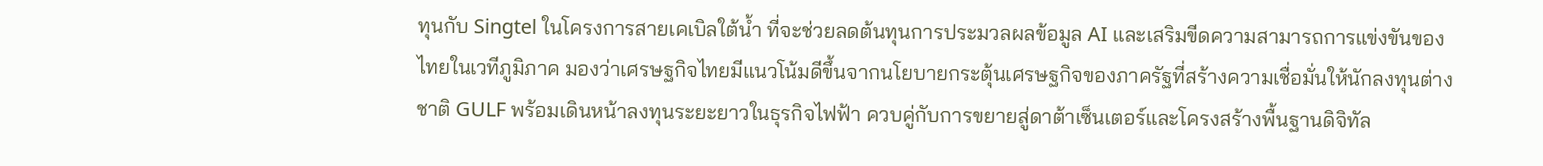ทุนกับ Singtel ในโครงการสายเคเบิลใต้น้ำ ที่จะช่วยลดต้นทุนการประมวลผลข้อมูล AI และเสริมขีดความสามารถการแข่งขันของไทยในเวทีภูมิภาค มองว่าเศรษฐกิจไทยมีแนวโน้มดีขึ้นจากนโยบายกระตุ้นเศรษฐกิจของภาครัฐที่สร้างความเชื่อมั่นให้นักลงทุนต่างชาติ GULF พร้อมเดินหน้าลงทุนระยะยาวในธุรกิจไฟฟ้า ควบคู่กับการขยายสู่ดาต้าเซ็นเตอร์และโครงสร้างพื้นฐานดิจิทัล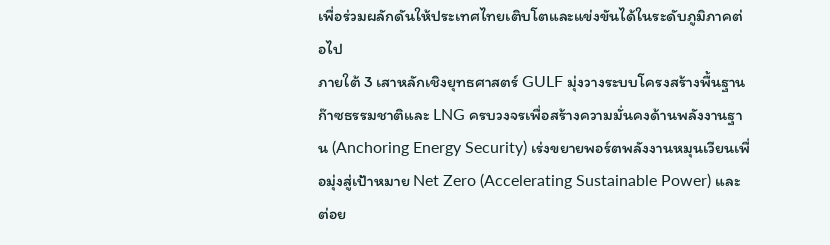เพื่อร่วมผลักดันให้ประเทศไทยเติบโตและแข่งขันได้ในระดับภูมิภาคต่อไป
ภายใต้ 3 เสาหลักเชิงยุทธศาสตร์ GULF มุ่งวางระบบโครงสร้างพื้นฐานก๊าซธรรมชาติและ LNG ครบวงจรเพื่อสร้างความมั่นคงด้านพลังงานฐาน (Anchoring Energy Security) เร่งขยายพอร์ตพลังงานหมุนเวียนเพื่อมุ่งสู่เป้าหมาย Net Zero (Accelerating Sustainable Power) และต่อย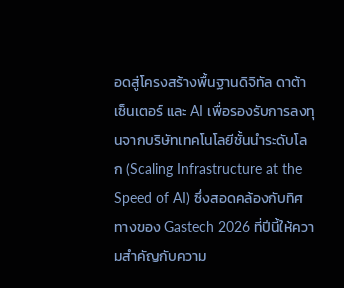อดสู่โครงสร้างพื้นฐานดิจิทัล ดาต้าเซ็นเตอร์ และ AI เพื่อรองรับการลงทุนจากบริษัทเทคโนโลยีชั้นนำระดับโลก (Scaling Infrastructure at the Speed of AI) ซึ่งสอดคล้องกับทิศทางของ Gastech 2026 ที่ปีนี้ให้ความสำคัญกับความ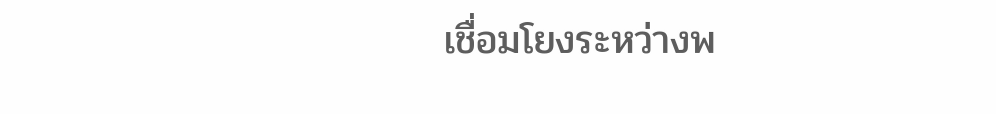เชื่อมโยงระหว่างพ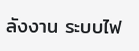ลังงาน ระบบไฟ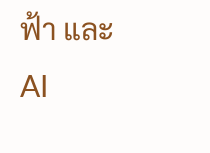ฟ้า และ AI